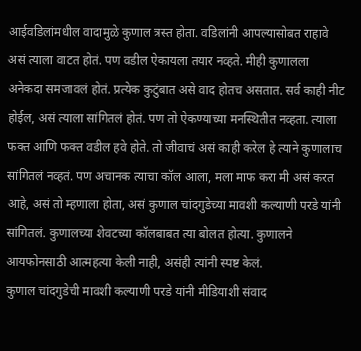आईवडिलांमधील वादामुळे कुणाल त्रस्त होता. वडिलांनी आपल्यासोबत राहावे असं त्याला वाटत होतं. पण वडील ऐकायला तयार नव्हते. मीही कुणालला अनेकदा समजावलं होतं. प्रत्येक कुटुंबात असे वाद होतच असतात. सर्व काही नीट होईल, असं त्याला सांगितलं होतं. पण तो ऐकण्याच्या मनस्थितीत नव्हता. त्याला फक्त आणि फक्त वडील हवे होते. तो जीवाचं असं काही करेल हे त्याने कुणालाच सांगितलं नव्हतं. पण अचानक त्याचा कॉल आला, मला माफ करा मी असं करत आहे, असं तो म्हणाला होता, असं कुणाल चांदगुडेच्या मावशी कल्याणी परडे यांनी सांगितलं. कुणालच्या शेवटच्या कॉलबाबत त्या बोलत होत्या. कुणालने आयफोनसाठी आत्महत्या केली नाही, असंही त्यांनी स्पष्ट केलं.
कुणाल चांदगुडेची मावशी कल्याणी परडे यांनी मीडियाशी संवाद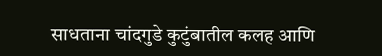साधताना चांदगुडे कुटुंबातील कलह आणि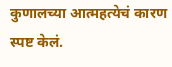कुणालच्या आत्महत्येचं कारण स्पष्ट केलं.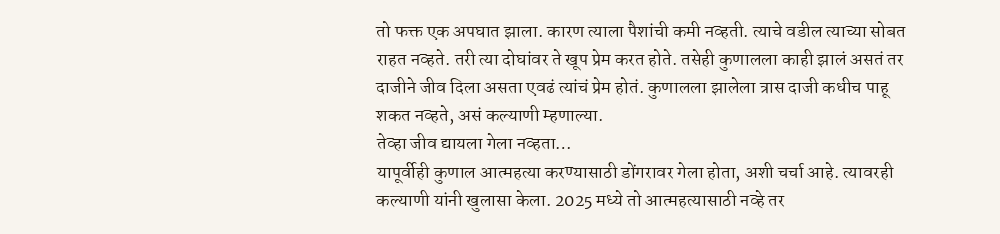तो फक्त एक अपघात झाला. कारण त्याला पैशांची कमी नव्हती. त्याचे वडील त्याच्या सोबत राहत नव्हते. तरी त्या दोघांवर ते खूप प्रेम करत होते. तसेही कुणालला काही झालं असतं तर दाजीने जीव दिला असता एवढं त्यांचं प्रेम होतं. कुणालला झालेला त्रास दाजी कधीच पाहू शकत नव्हते, असं कल्याणी म्हणाल्या.
तेव्हा जीव द्यायला गेला नव्हता…
यापूर्वीही कुणाल आत्महत्या करण्यासाठी डोंगरावर गेला होता, अशी चर्चा आहे. त्यावरही कल्याणी यांनी खुलासा केला. 2025 मध्ये तो आत्महत्यासाठी नव्हे तर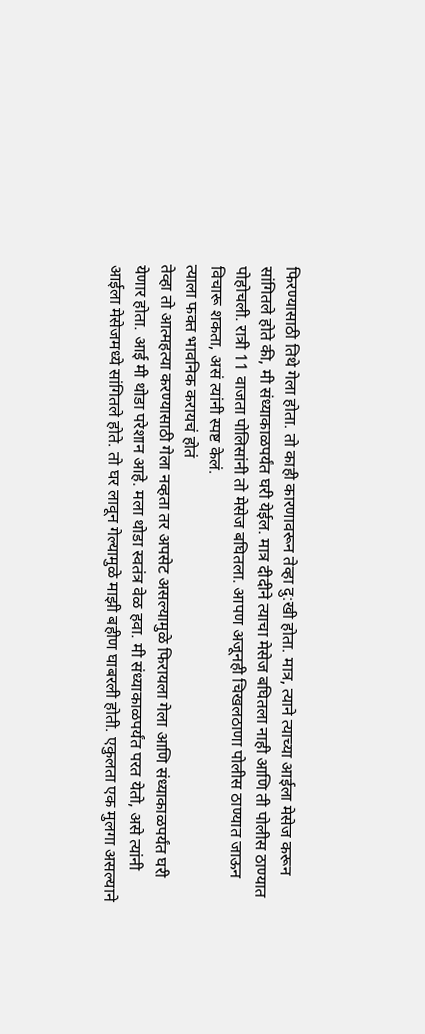फिरण्यासाठी तिथे गेला होता. तो काही कारणावरून तेव्हा दु:खी होता. मात्र, त्याने त्याच्या आईला मेसेज करून सांगितले होते की, मी संध्याकाळपर्यंत घरी येईल. मात्र दीदीने त्याचा मेसेज बघितला नाही आणि ती पोलीस ठाण्यात पोहोचली. रात्री 11 वाजता पोलिसांनी तो मेसेज बघितला. आपण अजूनही चिखलठाणा पोलीस ठाण्यात जाऊन विचारू शकता, असं त्यांनी स्पष्ट केलं.
त्याला फक्त भावनिक करायचं होतं
तेव्हा तो आत्महत्या करण्यासाठी गेला नव्हता तर अपसेट असल्यामुळे फिरायला गेला आणि संध्याकाळपर्यंत घरी येणार होता. आई मी थोडा परेशान आहे. मला थोडा स्वतंत्र वेळ हवा. मी संध्याकाळपर्यंत परत येतो, असे त्यांनी आईला मेसेजमध्ये सांगितले होते. तो घर लावून गेल्यामुळे माझी बहीण घाबरली होती. एकुलता एक मुलगा असल्याने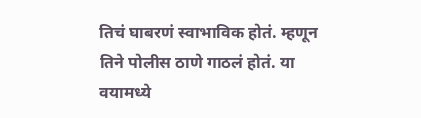तिचं घाबरणं स्वाभाविक होतं. म्हणून तिने पोलीस ठाणे गाठलं होतं. या वयामध्ये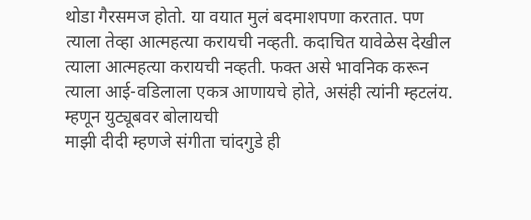थोडा गैरसमज होतो. या वयात मुलं बदमाशपणा करतात. पण त्याला तेव्हा आत्महत्या करायची नव्हती. कदाचित यावेळेस देखील त्याला आत्महत्या करायची नव्हती. फक्त असे भावनिक करून त्याला आई-वडिलाला एकत्र आणायचे होते, असंही त्यांनी म्हटलंय.
म्हणून युट्यूबवर बोलायची
माझी दीदी म्हणजे संगीता चांदगुडे ही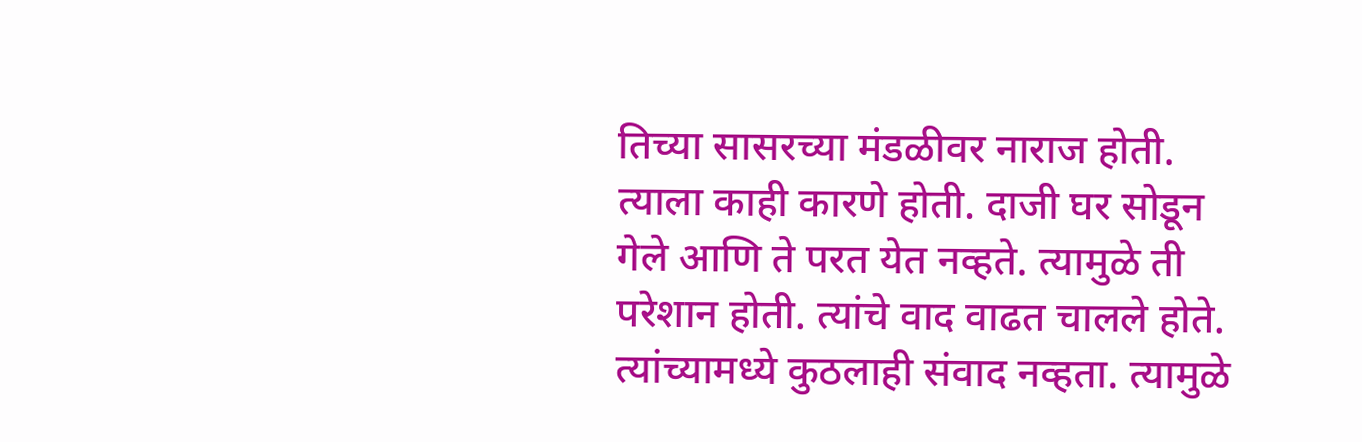तिच्या सासरच्या मंडळीवर नाराज होती. त्याला काही कारणे होती. दाजी घर सोडून गेले आणि ते परत येत नव्हते. त्यामुळे ती परेशान होती. त्यांचे वाद वाढत चालले होते. त्यांच्यामध्ये कुठलाही संवाद नव्हता. त्यामुळे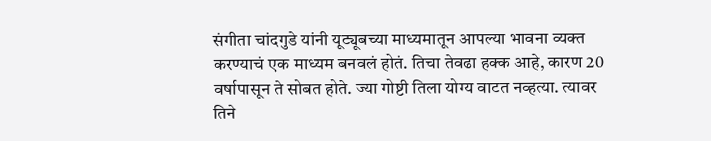संगीता चांदगुडे यांनी यूट्यूबच्या माध्यमातून आपल्या भावना व्यक्त करण्याचं एक माध्यम बनवलं होतं. तिचा तेवढा हक्क आहे, कारण 20 वर्षापासून ते सोबत होते. ज्या गोष्टी तिला योग्य वाटत नव्हत्या. त्यावर तिने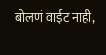बोलणं वाईट नाही,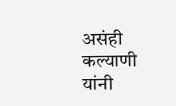असंही कल्याणी यांनी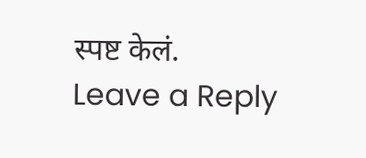स्पष्ट केलं.
Leave a Reply